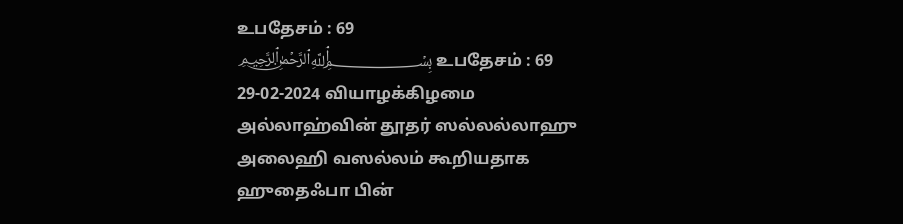உபதேசம் : 69
﷽ உபதேசம் : 69
29-02-2024 வியாழக்கிழமை
அல்லாஹ்வின் தூதர் ஸல்லல்லாஹு அலைஹி வஸல்லம் கூறியதாக ஹுதைஃபா பின்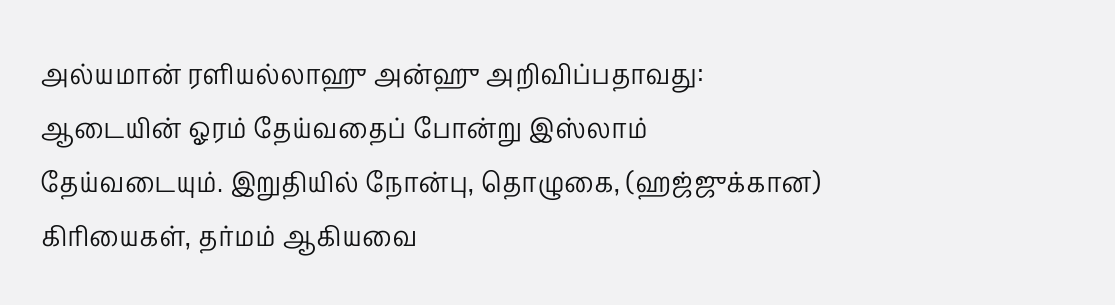அல்யமான் ரளியல்லாஹு அன்ஹு அறிவிப்பதாவது:
ஆடையின் ஓரம் தேய்வதைப் போன்று இஸ்லாம் தேய்வடையும். இறுதியில் நோன்பு, தொழுகை, (ஹஜ்ஜுக்கான) கிரியைகள், தர்மம் ஆகியவை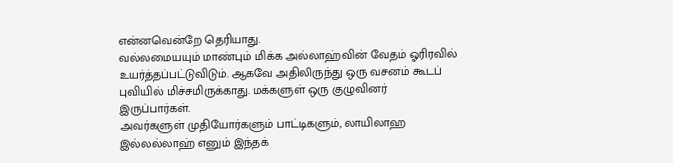என்னவென்றே தெரியாது.
வல்லமையயும் மாண்பும் மிக்க அல்லாஹ்வின் வேதம் ஓரிரவில் உயர்த்தப்பட்டுவிடும். ஆகவே அதிலிருந்து ஒரு வசனம் கூடப் புவியில் மிச்சமிருக்காது. மக்களுள் ஒரு குழுவினர் இருப்பார்கள்.
அவர்களுள் முதியோர்களும் பாட்டிகளும், லாயிலாஹ இல்லல்லாஹ் எனும் இந்தக்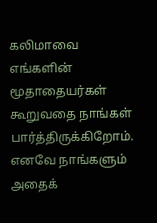கலிமாவை எங்களின் மூதாதையர்கள் கூறுவதை நாங்கள் பார்த்திருக்கிறோம். எனவே நாங்களும் அதைக்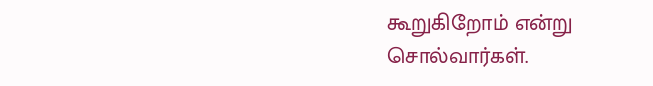கூறுகிறோம் என்று சொல்வார்கள்.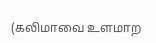(கலிமாவை உளமாற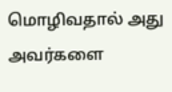மொழிவதால் அது அவர்களை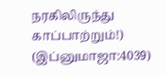நரகிலிருந்து காப்பாற்றும்!)
(இப்னுமாஜா:4039)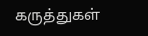கருத்துகள்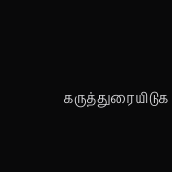கருத்துரையிடுக